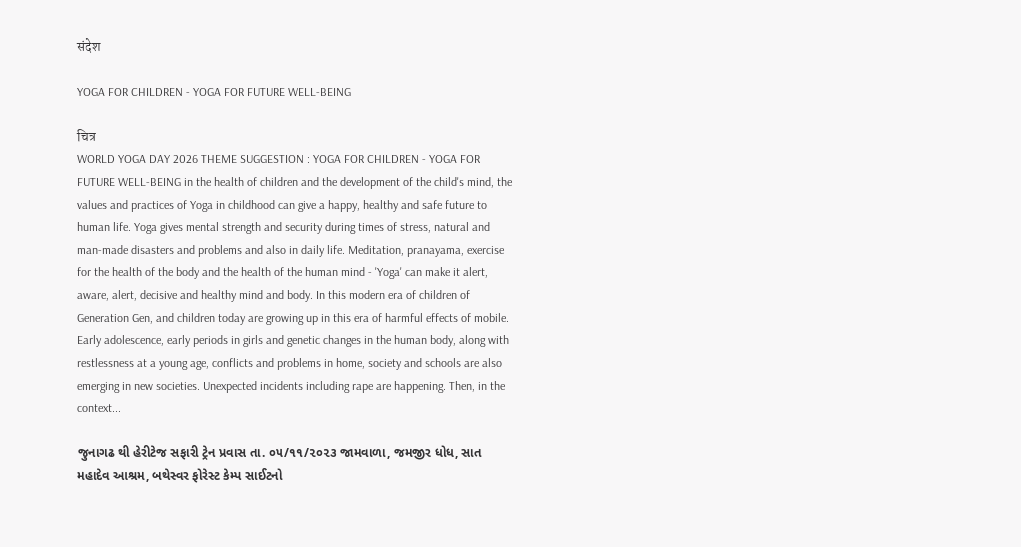संदेश

YOGA FOR CHILDREN - YOGA FOR FUTURE WELL-BEING

चित्र
WORLD YOGA DAY 2026 THEME SUGGESTION : YOGA FOR CHILDREN - YOGA FOR FUTURE WELL-BEING in the health of children and the development of the child's mind, the values and practices of Yoga in childhood can give a happy, healthy and safe future to human life. Yoga gives mental strength and security during times of stress, natural and man-made disasters and problems and also in daily life. Meditation, pranayama, exercise for the health of the body and the health of the human mind - 'Yoga' can make it alert, aware, alert, decisive and healthy mind and body. In this modern era of children of Generation Gen, and children today are growing up in this era of harmful effects of mobile. Early adolescence, early periods in girls and genetic changes in the human body, along with restlessness at a young age, conflicts and problems in home, society and schools are also emerging in new societies. Unexpected incidents including rape are happening. Then, in the context...

જુનાગઢ થી હેરીટેજ સફારી ટ્રેન પ્રવાસ તા. ૦૫/૧૧/૨૦૨૩ જામવાળા, જમજીર ધોધ, સાત મહાદેવ આશ્રમ, બથેસ્વર ફોરેસ્ટ કેમ્પ સાઈટનો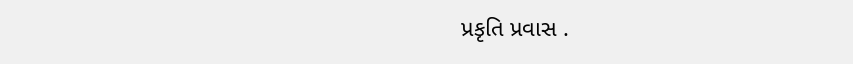પ્રકૃતિ પ્રવાસ .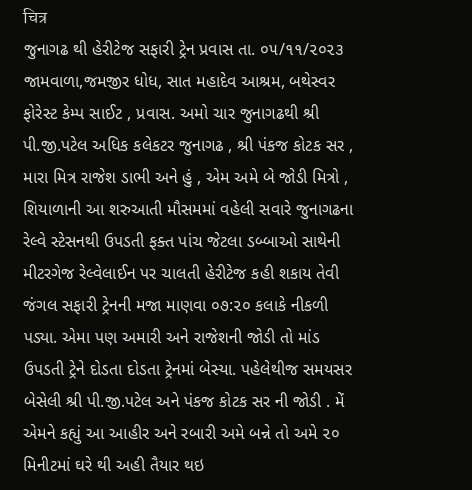चित्र
જુનાગઢ થી હેરીટેજ સફારી ટ્રેન પ્રવાસ તા. ૦૫/૧૧/૨૦૨૩ જામવાળા,જમજીર ધોધ, સાત મહાદેવ આશ્રમ, બથેસ્વર ફોરેસ્ટ કેમ્પ સાઈટ , પ્રવાસ. અમો ચાર જુનાગઢથી શ્રી પી.જી.પટેલ અધિક કલેકટર જુનાગઢ , શ્રી પંકજ કોટક સર , મારા મિત્ર રાજેશ ડાભી અને હું , એમ અમે બે જોડી મિત્રો , શિયાળાની આ શરુઆતી મૌસમમાં વહેલી સવારે જુનાગઢના રેલ્વે સ્ટેસનથી ઉપડતી ફક્ત પાંચ જેટલા ડબ્બાઓ સાથેની મીટરગેજ રેલ્વેલાઈન પર ચાલતી હેરીટેજ કહી શકાય તેવી જંગલ સફારી ટ્રેનની મજા માણવા ૦૭:૨૦ કલાકે નીકળી પડ્યા. એમા પણ અમારી અને રાજેશની જોડી તો માંડ ઉપડતી ટ્રેને દોડતા દોડતા ટ્રેનમાં બેસ્યા. પહેલેથીજ સમયસર બેસેલી શ્રી પી.જી.પટેલ અને પંકજ કોટક સર ની જોડી . મેં એમને કહ્યું આ આહીર અને રબારી અમે બન્ને તો અમે ૨૦ મિનીટમાં ઘરે થી અહી તૈયાર થઇ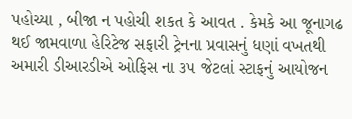પહોચ્યા , બીજા ન પહોચી શકત કે આવત . કેમકે આ જૂનાગઢ થઈ જામવાળા હેરિટેજ સફારી ટ્રેનના પ્રવાસનું ધણાં વખતથી અમારી ડીઆરડીએ ઓફિસ ના ૩૫ જેટલાં સ્ટાફનું આયોજન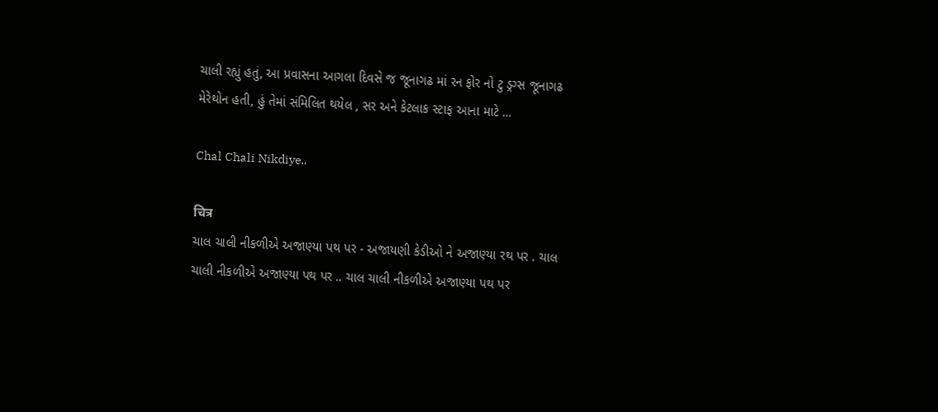ચાલી રહ્યું હતું, આ પ્રવાસના આગલા દિવસે જ જૂનાગઢ માં રન ફોર નો ટુ ડ્રગ્સ જૂનાગઢ મેરેથોન હતી, હું તેમાં સંમિલિત થયેલ , સર અને કેટલાક સ્ટાફ આના માટે ...

Chal Chali Nikdiye..

चित्र
ચાલ ચાલી નીકળીએ અજાણ્યા પથ પર - અજાયણી કેડીઓ ને અજાણ્યા રથ પર . ચાલ ચાલી નીકળીએ અજાણ્યા પથ પર .. ચાલ ચાલી નીકળીએ અજાણ્યા પથ પર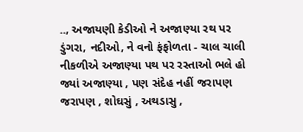.., અજાયણી કેડીઓ ને અજાણ્યા રથ પર ડુંગરા, નદીઓ, ને વનો ફંફોળતા - ચાલ ચાલી નીકળીએ અજાણ્યા પથ પર રસ્તાઓ ભલે હો જ્યાં અજાણ્યા , પણ સંદેહ નહીં જરાપણ જરાપણ , શોઘસું , અથડાસુ ,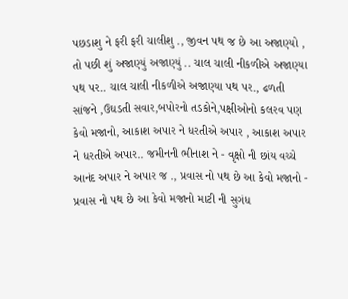પછડાશુ ને ફરી ફરી ચાલીશુ ., જીવન પથ જ છે આ અજાણ્યો , તો પછી શું અજાણ્યું અજાણ્યું .. ચાલ ચાલી નીકળીએ અજાણ્યા પથ પર.. ચાલ ચાલી નીકળીએ અજાણ્યા પથ પર., ઢળતી સાંજને ,ઉઘડતી સવાર,બપોરનો તડકોને,પક્ષીઓનો કલરવ પણ કેવો મજાનો, આકાશ અપાર ને ધરતીએ અપાર , આકાશ અપાર ને ધરતીએ અપાર.. જમીનની ભીનાશ ને - વૃક્ષો ની છાંય વચ્ચે આનંદ અપાર ને અપાર જ ., પ્રવાસ નો પથ છે આ કેવો મજાનો - પ્રવાસ નો પથ છે આ કેવો મજાનો માટી ની સુગંધ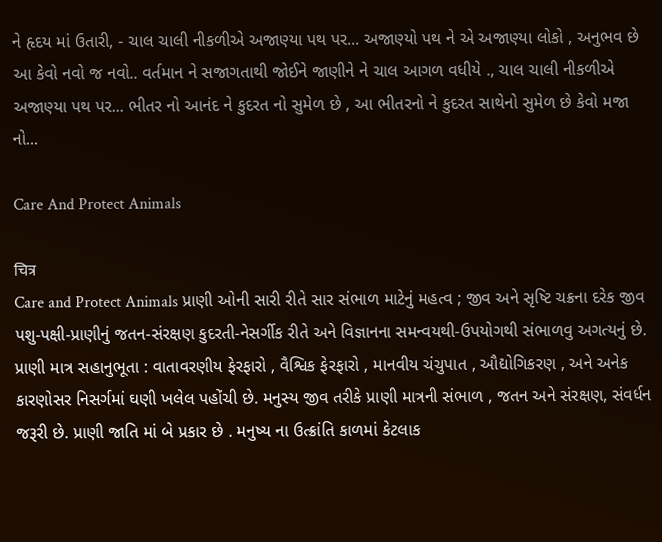ને હૃદય માં ઉતારી, - ચાલ ચાલી નીકળીએ અજાણ્યા પથ પર... અજાણ્યો પથ ને એ અજાણ્યા લોકો , અનુભવ છે આ કેવો નવો જ નવો.. વર્તમાન ને સજાગતાથી જોઈને જાણીને ને ચાલ આગળ વધીયે ., ચાલ ચાલી નીકળીએ અજાણ્યા પથ પર... ભીતર નો આનંદ ને કુદરત નો સુમેળ છે , આ ભીતરનો ને કુદરત સાથેનો સુમેળ છે કેવો મજા નો...

Care And Protect Animals

चित्र
Care and Protect Animals પ્રાણી ઓની સારી રીતે સાર સંભાળ માટેનું મહત્વ ; જીવ અને સૃષ્ટિ ચક્રના દરેક જીવ પશુ-પક્ષી-પ્રાણીનું જતન-સંરક્ષણ કુદરતી-નેસર્ગીક રીતે અને વિજ્ઞાનના સમન્વયથી-ઉપયોગથી સંભાળવુ અગત્યનું છે. પ્રાણી માત્ર સહાનુભૂતા : વાતાવરણીય ફેરફારો , વૈશ્વિક ફેરફારો , માનવીય ચંચુપાત , ઔદ્યોગિકરણ , અને અનેક કારણોસર નિસર્ગમાં ઘણી ખલેલ પહોંચી છે. મનુસ્ય જીવ તરીકે પ્રાણી માત્રની સંભાળ , જતન અને સંરક્ષણ, સંવર્ધન જરૂરી છે. પ્રાણી જાતિ માં બે પ્રકાર છે . મનુષ્ય ના ઉત્ક્રાંતિ કાળમાં કેટલાક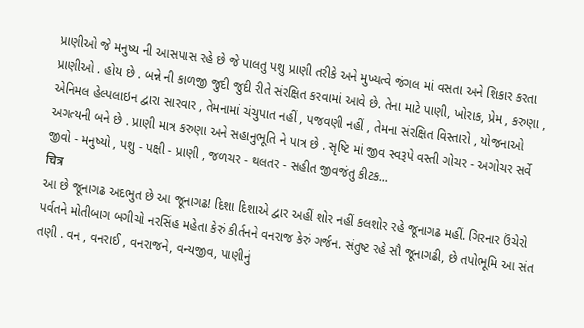પ્રાણીઓ જે મનુષ્ય ની આસપાસ રહે છે જે પાલતુ પશુ પ્રાણી તરીકે અને મુખ્યત્વે જંગલ માં વસતા અને શિકાર કરતા પ્રાણીઓ . હોય છે . બન્ને ની કાળજી જુદી જુદી રીતે સંરક્ષિત કરવામાં આવે છે. તેના માટે પાણી, ખોરાક, પ્રેમ , કરુણા , એનિમલ હેલ્પલાઇન દ્વારા સારવાર , તેમનામાં ચંચુપાત નહીં , પજવણી નહીં , તેમના સંરક્ષિત વિસ્તારો , યોજનાઓ અગત્યની બને છે . પ્રાણી માત્ર કરુણા અને સહાનુભૂતિ ને પાત્ર છે . સૃષ્ટિ માં જીવ સ્વરૂપે વસ્તી ગોચર - અગોચર સર્વે જીવો - મનુષ્યો , પશુ - પક્ષી - પ્રાણી , જળચર - થલતર - સહીત જીવજંતુ કીટક...
चित्र
આ છે જૂનાગઢ અદભુત છે આ જૂનાગઢ! દિશા દિશાએ દ્વાર અહીં શોર નહીં કલશોર રહે જૂનાગઢ મહીં. ગિરનાર ઉંચેરો પર્વતને મોતીબાગ બગીચો નરસિંહ મહેતા કેરું કીર્તનને વનરાજ કેરું ગર્જન. સંતુષ્ટ રહે સૌ જૂનાગઢી, છે તપોભૂમિ આ સંત તણી . વન , વનરાઈ , વનરાજને, વન્યજીવ, પાણીનું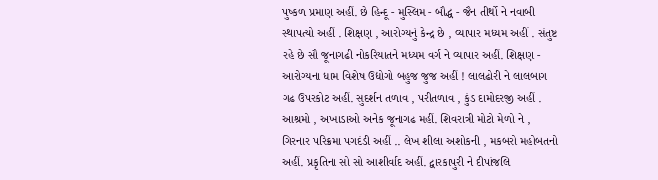પુષ્કળ પ્રમાણ અહીં. છે હિન્દૂ - મુસ્લિમ - બૌદ્ધ - જૈન તીર્થો ને નવાબી સ્થાપત્યો અહીં . શિક્ષણ , આરોગ્યનું કેન્દ્ર છે , વ્યાપાર મધ્યમ અહીં . સંતુષ્ટ રહે છે સૌ જૂનાગઢી નોકરિયાતને મધ્યમ વર્ગ ને વ્યાપાર અહીં. શિક્ષણ - આરોગ્યના ધામ વિશેષ ઉદ્યોગો બહુજ જુજ અહીં ! લાલઢોરી ને લાલબાગ ગઢ ઉપરકોટ અહીં. સુદર્શન તળાવ , પરીતળાવ , કુંડ દામોદરજી અહીં . આશ્રમો , અખાડાઓ અનેક જૂનાગઢ મહીં. શિવરાત્રી મોટો મેળો ને , ગિરનાર પરિક્રમા પગદંડી અહીં .. લેખ શીલા અશોકની , મકબરો મહોબતનો અહીં. પ્રકૃતિના સો સો આશીર્વાદ અહીં. દ્વારકાપુરી ને દીપાંજલિ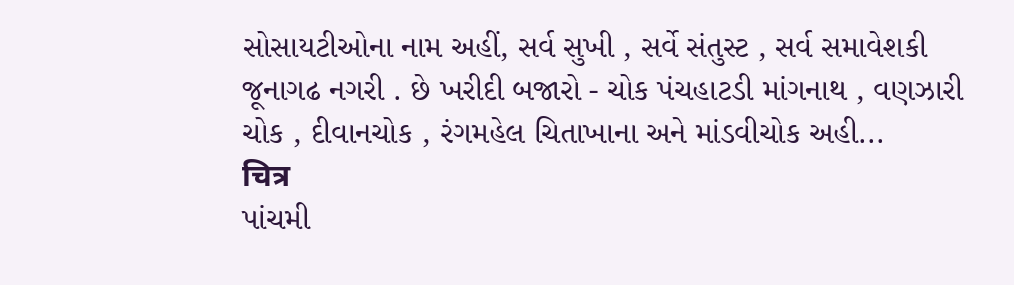સોસાયટીઓના નામ અહીં, સર્વ સુખી , સર્વે સંતુસ્ટ , સર્વ સમાવેશકી જૂનાગઢ નગરી . છે ખરીદી બજારો - ચોક પંચહાટડી માંગનાથ , વણઝારી ચોક , દીવાનચોક , રંગમહેલ ચિતાખાના અને માંડવીચોક અહી...
चित्र
પાંચમી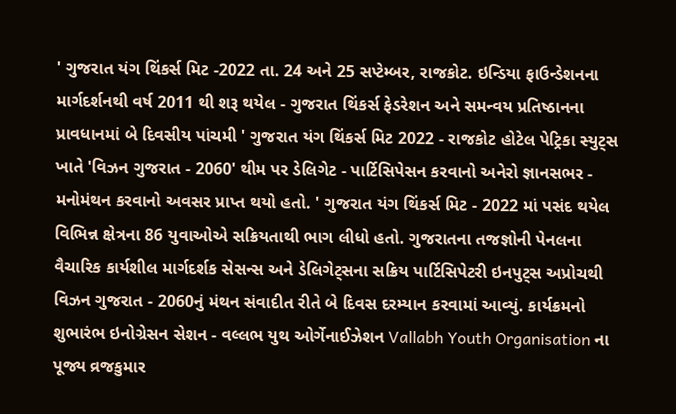' ગુજરાત યંગ થિંકર્સ મિટ -2022 તા. 24 અને 25 સપ્ટેમ્બર, રાજકોટ. ઇન્ડિયા ફાઉન્ડેશનના માર્ગદર્શનથી વર્ષ 2011 થી શરૂ થયેલ - ગુજરાત થિંકર્સ ફેડરેશન અને સમન્વય પ્રતિષ્ઠાનના પ્રાવધાનમાં બે દિવસીય પાંચમી ' ગુજરાત યંગ થિંકર્સ મિટ 2022 - રાજકોટ હોટેલ પેટ્રિકા સ્યુટ્સ ખાતે 'વિઝન ગુજરાત - 2060' થીમ પર ડેલિગેટ - પાર્ટિસિપેસન કરવાનો અનેરો જ્ઞાનસભર - મનોમંથન કરવાનો અવસર પ્રાપ્ત થયો હતો. ' ગુજરાત યંગ થિંકર્સ મિટ - 2022 માં પસંદ થયેલ વિભિન્ન ક્ષેત્રના 86 યુવાઓએ સક્રિયતાથી ભાગ લીધો હતો. ગુજરાતના તજજ્ઞોની પેનલના વૈચારિક કાર્યશીલ માર્ગદર્શક સેસન્સ અને ડેલિગેટ્સના સક્રિય પાર્ટિસિપેટરી ઇનપુટ્સ અપ્રોચથી વિઝન ગુજરાત - 2060નું મંથન સંવાદીત રીતે બે દિવસ દરમ્યાન કરવામાં આવ્યું. કાર્યક્રમનો શુભારંભ ઇનોગ્રેસન સેશન - વલ્લભ યુથ ઓર્ગેનાઈઝેશન Vallabh Youth Organisation ના પૂજ્ય વ્રજકુમાર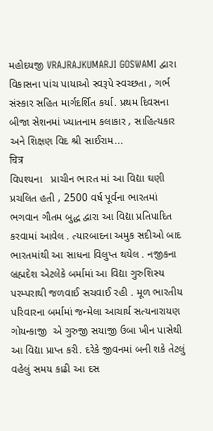મહોદયજી VRAJRAJKUMARJI GOSWAMI દ્વારા વિકાસના પાંચ પાયાઓ સ્વરૂપે સ્વચ્છતા , ગર્ભ સંસ્કાર સહિત માર્ગદર્શિત કર્યા. પ્રથમ દિવસના બીજા સેશનમાં ખ્યાતનામ કલાકાર , સાહિત્યકાર અને શિક્ષણ વિદ શ્રી સાઈરામ...
चित्र
વિપશ્યના   પ્રાચીન ભારત માં આ વિદ્યા ઘણી પ્રચલિત હતી , 2500 વર્ષ પૂર્વના ભારતમાં ભગવાન ગૌતમ બુદ્ધ દ્વારા આ વિદ્યા પ્રતિપાદિત કરવામાં આવેલ . ત્યારબાદના અમુક સદીઓ બાદ ભારતમાંથી આ સાધના વિલુપ્ત થયેલ . નજીકના બ્રહ્મદેશ એટલેકે બર્મામાં આ વિદ્યા ગુરુશિસ્ય પરમ્પરાથી જળવાઈ સચવાઈ રહી . મૂળ ભારતીય પરિવારના બર્મામાં જન્મેલા આચાર્ય સત્યનારાયણ ગોયન્કાજી  એ ગુરુજી સયાજી ઉબા ખીન પાસેથી આ વિદ્યા પ્રાપ્ત કરી. દરેકે જીવનમાં બની શકે તેટલું વહેલું સમય કાઢી આ દસ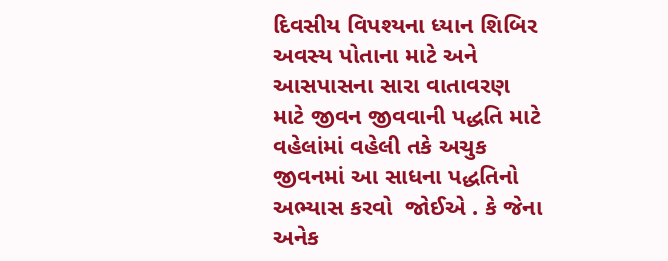દિવસીય વિપશ્યના ધ્યાન શિબિર અવસ્ય પોતાના માટે અને આસપાસના સારા વાતાવરણ માટે જીવન જીવવાની પદ્ધતિ માટે વહેલાંમાં વહેલી તકે અચુક જીવનમાં આ સાધના પદ્ધતિનો અભ્યાસ કરવો  જોઈએ . કે જેના અનેક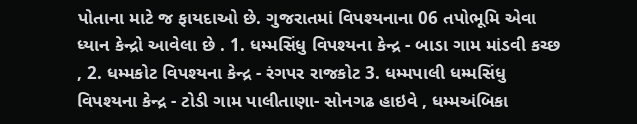પોતાના માટે જ ફાયદાઓ છે. ગુજરાતમાં વિપશ્યનાના 06 તપોભૂમિ એવા ધ્યાન કેન્દ્રો આવેલા છે . 1. ધમ્મસિંધુ વિપશ્યના કેન્દ્ર - બાડા ગામ માંડવી કચ્છ , 2. ધમ્મકોટ વિપશ્યના કેન્દ્ર - રંગપર રાજકોટ 3. ધમ્મપાલી ધમ્મસિંધુ વિપશ્યના કેન્દ્ર - ટોડી ગામ પાલીતાણા- સોનગઢ હાઇવે , ધમ્મઅંબિકા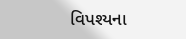વિપશ્યના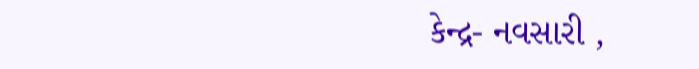કેન્દ્ર- નવસારી ,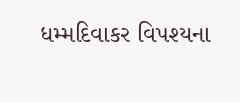ધમ્મદિવાકર વિપશ્યના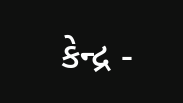કેન્દ્ર -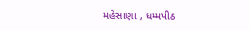મહેસાણા , ધમ્મપીઠ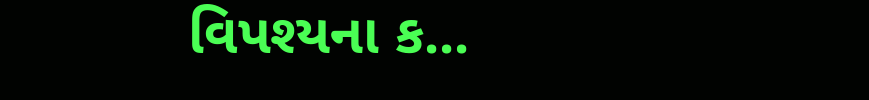વિપશ્યના ક...